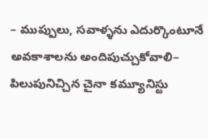– ముప్పులు, సవాళ్ళను ఎదుర్కొంటూనే అవకాశాలను అందిపుచ్చుకోవాలి– పిలుపునిచ్చిన చైనా కమ్యూనిస్టు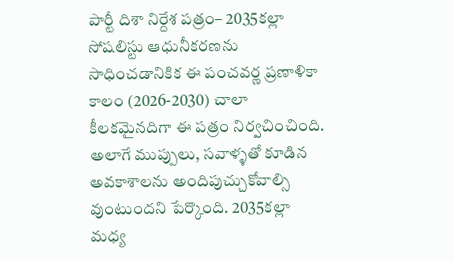పార్టీ దిశా నిర్దేశ పత్రం– 2035కల్లా సోషలిస్టు ఆధునీకరణను సాధించడానికిక ఈ పంచవర్ణ ప్రణాళికా కాలం (2026-2030) చాలా కీలకమైనదిగా ఈ పత్రం నిర్వచించింది. అలాగే ముప్పులు, సవాళ్ళతో కూడిన అవకాశాలను అందిపుచ్చుకోవాల్సి వుంటుందని పేర్కొంది. 2035కల్లా మధ్య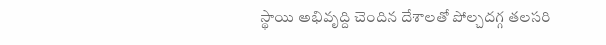స్థాయి అభివృద్ది చెందిన దేశాలతో పోల్చదగ్గ తలసరి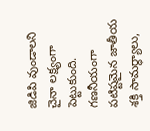జిడిపి వుండాలని చైనా లక్ష్యంగా పెట్టుకుంది. గణనీయంగా పటిష్టమైన జాతీయ శక్తి సామర్ధ్యాలు,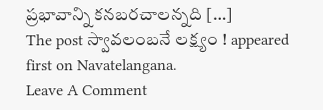ప్రభావాన్ని కనబరచాలన్నది […]
The post స్వావలంబనే లక్ష్యం ! appeared first on Navatelangana.
Leave A Comment